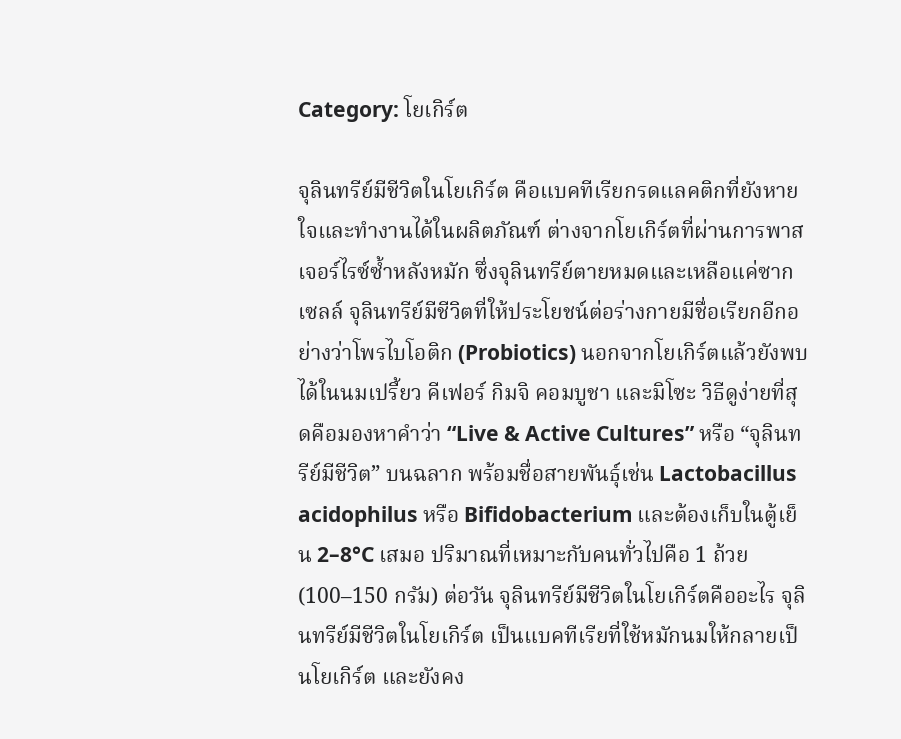Category: โยเกิร์ต

จุลินทรีย์มีชีวิตในโยเกิร์ต คือแบคทีเรียกรดแลคติกที่ยังหายใจและทำงานได้ในผลิตภัณฑ์ ต่างจากโยเกิร์ตที่ผ่านการพาสเจอร์ไรซ์ซ้ำหลังหมัก ซึ่งจุลินทรีย์ตายหมดและเหลือแค่ซากเซลล์ จุลินทรีย์มีชีวิตที่ให้ประโยชน์ต่อร่างกายมีชื่อเรียกอีกอย่างว่าโพรไบโอติก (Probiotics) นอกจากโยเกิร์ตแล้วยังพบได้ในนมเปรี้ยว คีเฟอร์ กิมจิ คอมบูชา และมิโซะ วิธีดูง่ายที่สุดคือมองหาคำว่า “Live & Active Cultures” หรือ “จุลินทรีย์มีชีวิต” บนฉลาก พร้อมชื่อสายพันธุ์เช่น Lactobacillus acidophilus หรือ Bifidobacterium และต้องเก็บในตู้เย็น 2–8°C เสมอ ปริมาณที่เหมาะกับคนทั่วไปคือ 1 ถ้วย (100–150 กรัม) ต่อวัน จุลินทรีย์มีชีวิตในโยเกิร์ตคืออะไร จุลินทรีย์มีชีวิตในโยเกิร์ต เป็นแบคทีเรียที่ใช้หมักนมให้กลายเป็นโยเกิร์ต และยังคง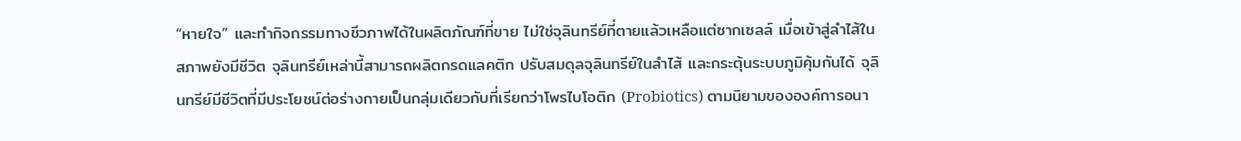“หายใจ” และทำกิจกรรมทางชีวภาพได้ในผลิตภัณฑ์ที่ขาย ไม่ใช่จุลินทรีย์ที่ตายแล้วเหลือแต่ซากเซลล์ เมื่อเข้าสู่ลำไส้ในสภาพยังมีชีวิต จุลินทรีย์เหล่านี้สามารถผลิตกรดแลคติก ปรับสมดุลจุลินทรีย์ในลำไส้ และกระตุ้นระบบภูมิคุ้มกันได้ จุลินทรีย์มีชีวิตที่มีประโยชน์ต่อร่างกายเป็นกลุ่มเดียวกับที่เรียกว่าโพรไบโอติก (Probiotics) ตามนิยามขององค์การอนา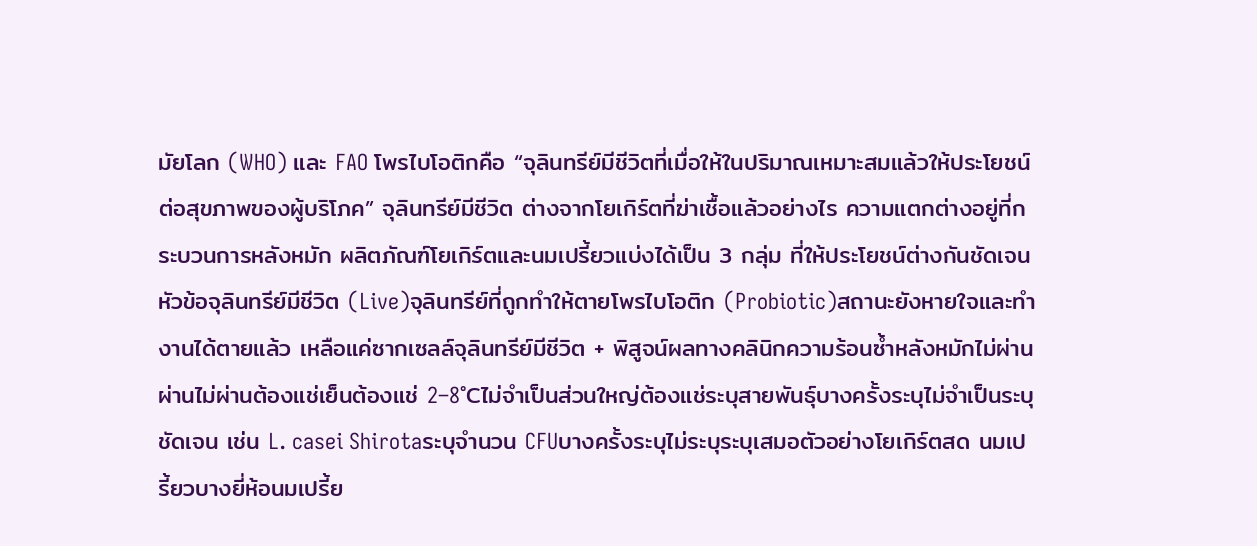มัยโลก (WHO) และ FAO โพรไบโอติกคือ “จุลินทรีย์มีชีวิตที่เมื่อให้ในปริมาณเหมาะสมแล้วให้ประโยชน์ต่อสุขภาพของผู้บริโภค” จุลินทรีย์มีชีวิต ต่างจากโยเกิร์ตที่ฆ่าเชื้อแล้วอย่างไร ความแตกต่างอยู่ที่กระบวนการหลังหมัก ผลิตภัณฑ์โยเกิร์ตและนมเปรี้ยวแบ่งได้เป็น 3 กลุ่ม ที่ให้ประโยชน์ต่างกันชัดเจน หัวข้อจุลินทรีย์มีชีวิต (Live)จุลินทรีย์ที่ถูกทำให้ตายโพรไบโอติก (Probiotic)สถานะยังหายใจและทำงานได้ตายแล้ว เหลือแค่ซากเซลล์จุลินทรีย์มีชีวิต + พิสูจน์ผลทางคลินิกความร้อนซ้ำหลังหมักไม่ผ่านผ่านไม่ผ่านต้องแช่เย็นต้องแช่ 2–8°Cไม่จำเป็นส่วนใหญ่ต้องแช่ระบุสายพันธุ์บางครั้งระบุไม่จำเป็นระบุชัดเจน เช่น L. casei Shirotaระบุจำนวน CFUบางครั้งระบุไม่ระบุระบุเสมอตัวอย่างโยเกิร์ตสด นมเปรี้ยวบางยี่ห้อนมเปรี้ย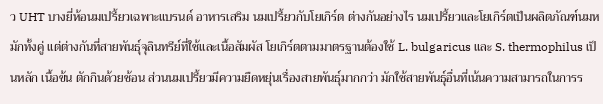ว UHT บางยี่ห้อนมเปรี้ยวเฉพาะแบรนด์ อาหารเสริม นมเปรี้ยวกับโยเกิร์ต ต่างกันอย่างไร นมเปรี้ยวและโยเกิร์ตเป็นผลิตภัณฑ์นมหมักทั้งคู่ แต่ต่างกันที่สายพันธุ์จุลินทรีย์ที่ใช้และเนื้อสัมผัส โยเกิร์ตตามมาตรฐานต้องใช้ L. bulgaricus และ S. thermophilus เป็นหลัก เนื้อข้น ตักกินด้วยช้อน ส่วนนมเปรี้ยวมีความยืดหยุ่นเรื่องสายพันธุ์มากกว่า มักใช้สายพันธุ์อื่นที่เน้นความสามารถในการร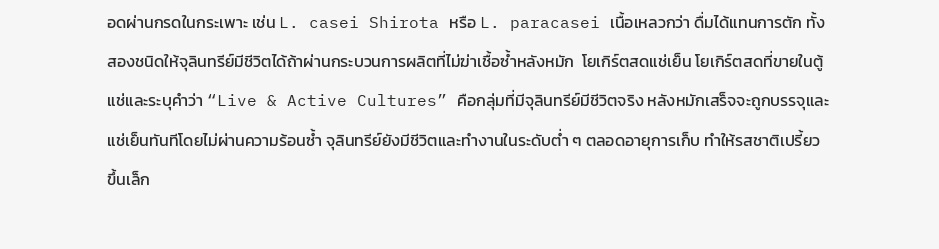อดผ่านกรดในกระเพาะ เช่น L. casei Shirota หรือ L. paracasei เนื้อเหลวกว่า ดื่มได้แทนการตัก ทั้งสองชนิดให้จุลินทรีย์มีชีวิตได้ถ้าผ่านกระบวนการผลิตที่ไม่ฆ่าเชื้อซ้ำหลังหมัก  โยเกิร์ตสดแช่เย็น โยเกิร์ตสดที่ขายในตู้แช่และระบุคำว่า “Live & Active Cultures” คือกลุ่มที่มีจุลินทรีย์มีชีวิตจริง หลังหมักเสร็จจะถูกบรรจุและแช่เย็นทันทีโดยไม่ผ่านความร้อนซ้ำ จุลินทรีย์ยังมีชีวิตและทำงานในระดับต่ำ ๆ ตลอดอายุการเก็บ ทำให้รสชาติเปรี้ยวขึ้นเล็ก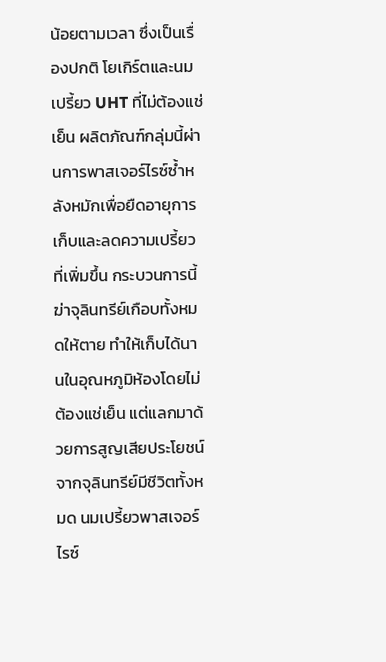น้อยตามเวลา ซึ่งเป็นเรื่องปกติ โยเกิร์ตและนมเปรี้ยว UHT ที่ไม่ต้องแช่เย็น ผลิตภัณฑ์กลุ่มนี้ผ่านการพาสเจอร์ไรซ์ซ้ำหลังหมักเพื่อยืดอายุการเก็บและลดความเปรี้ยวที่เพิ่มขึ้น กระบวนการนี้ฆ่าจุลินทรีย์เกือบทั้งหมดให้ตาย ทำให้เก็บได้นานในอุณหภูมิห้องโดยไม่ต้องแช่เย็น แต่แลกมาด้วยการสูญเสียประโยชน์จากจุลินทรีย์มีชีวิตทั้งหมด นมเปรี้ยวพาสเจอร์ไรซ์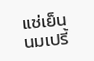แช่เย็น นมเปรี้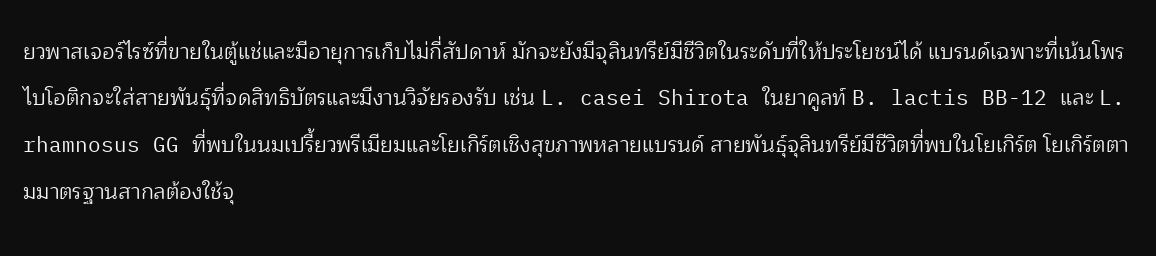ยวพาสเจอร์ไรซ์ที่ขายในตู้แช่และมีอายุการเก็บไม่กี่สัปดาห์ มักจะยังมีจุลินทรีย์มีชีวิตในระดับที่ให้ประโยชน์ได้ แบรนด์เฉพาะที่เน้นโพรไบโอติกจะใส่สายพันธุ์ที่จดสิทธิบัตรและมีงานวิจัยรองรับ เช่น L. casei Shirota ในยาคูลท์ B. lactis BB-12 และ L. rhamnosus GG ที่พบในนมเปรี้ยวพรีเมียมและโยเกิร์ตเชิงสุขภาพหลายแบรนด์ สายพันธุ์จุลินทรีย์มีชีวิตที่พบในโยเกิร์ต โยเกิร์ตตามมาตรฐานสากลต้องใช้จุ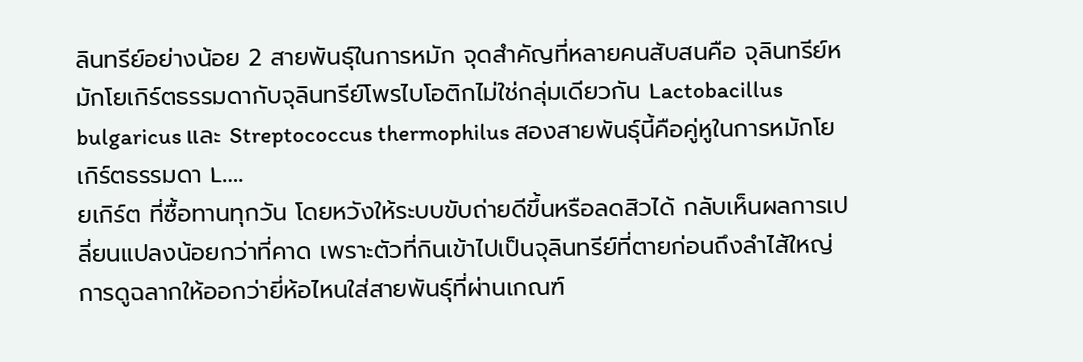ลินทรีย์อย่างน้อย 2 สายพันธุ์ในการหมัก จุดสำคัญที่หลายคนสับสนคือ จุลินทรีย์หมักโยเกิร์ตธรรมดากับจุลินทรีย์โพรไบโอติกไม่ใช่กลุ่มเดียวกัน Lactobacillus bulgaricus และ Streptococcus thermophilus สองสายพันธุ์นี้คือคู่หูในการหมักโยเกิร์ตธรรมดา L….
ยเกิร์ต ที่ซื้อทานทุกวัน โดยหวังให้ระบบขับถ่ายดีขึ้นหรือลดสิวได้ กลับเห็นผลการเปลี่ยนแปลงน้อยกว่าที่คาด เพราะตัวที่กินเข้าไปเป็นจุลินทรีย์ที่ตายก่อนถึงลำไส้ใหญ่ การดูฉลากให้ออกว่ายี่ห้อไหนใส่สายพันธุ์ที่ผ่านเกณฑ์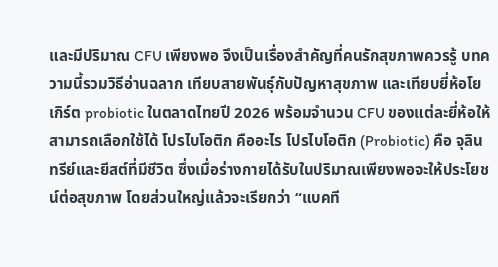และมีปริมาณ CFU เพียงพอ จึงเป็นเรื่องสำคัญที่คนรักสุขภาพควรรู้ บทความนี้รวมวิธีอ่านฉลาก เทียบสายพันธุ์กับปัญหาสุขภาพ และเทียบยี่ห้อโยเกิร์ต probiotic ในตลาดไทยปี 2026 พร้อมจำนวน CFU ของแต่ละยี่ห้อให้สามารถเลือกใช้ได้ โปรไบโอติก คืออะไร โปรไบโอติก (Probiotic) คือ จุลินทรีย์และยีสต์ที่มีชีวิต ซึ่งเมื่อร่างกายได้รับในปริมาณเพียงพอจะให้ประโยชน์ต่อสุขภาพ โดยส่วนใหญ่แล้วจะเรียกว่า “แบคที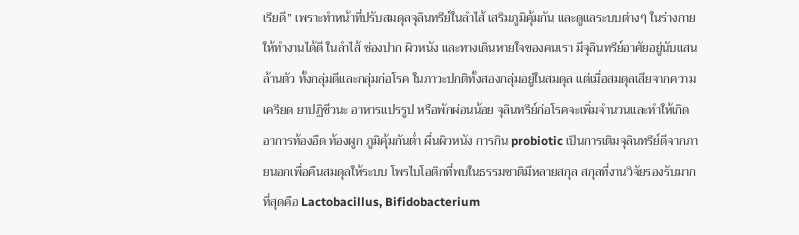เรียดี” เพราะทำหน้าที่ปรับสมดุลจุลินทรีย์ในลำไส้ เสริมภูมิคุ้มกัน และดูแลระบบต่างๆ ในร่างกายให้ทำงานได้ดี ในลำไส้ ช่องปาก ผิวหนัง และทางเดินหายใจของคนเรา มีจุลินทรีย์อาศัยอยู่นับแสนล้านตัว ทั้งกลุ่มดีและกลุ่มก่อโรค ในภาวะปกติทั้งสองกลุ่มอยู่ในสมดุล แต่เมื่อสมดุลเสียจากความเครียด ยาปฏิชีวนะ อาหารแปรรูป หรือพักผ่อนน้อย จุลินทรีย์ก่อโรคจะเพิ่มจำนวนและทำให้เกิดอาการท้องอืด ท้องผูก ภูมิคุ้มกันต่ำ ผื่นผิวหนัง การกิน probiotic เป็นการเติมจุลินทรีย์ดีจากภายนอกเพื่อคืนสมดุลให้ระบบ โพรไบโอติกที่พบในธรรมชาติมีหลายสกุล สกุลที่งานวิจัยรองรับมากที่สุดคือ Lactobacillus, Bifidobacterium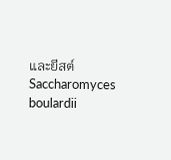และยีสต์ Saccharomyces boulardii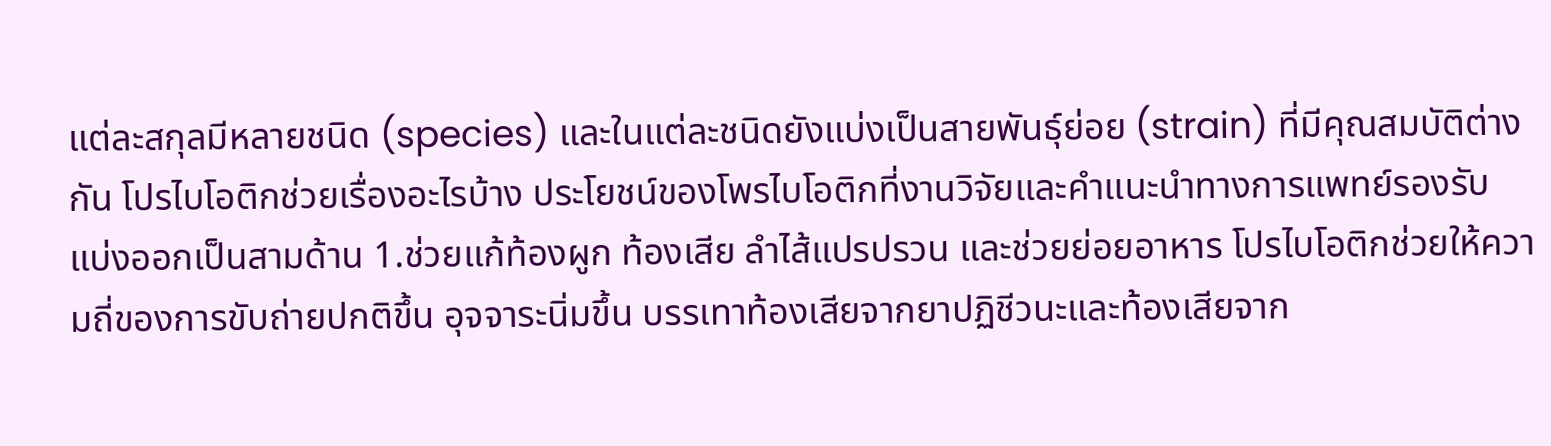แต่ละสกุลมีหลายชนิด (species) และในแต่ละชนิดยังแบ่งเป็นสายพันธุ์ย่อย (strain) ที่มีคุณสมบัติต่างกัน โปรไบโอติกช่วยเรื่องอะไรบ้าง ประโยชน์ของโพรไบโอติกที่งานวิจัยและคำแนะนำทางการแพทย์รองรับ แบ่งออกเป็นสามด้าน 1.ช่วยแก้ท้องผูก ท้องเสีย ลำไส้แปรปรวน และช่วยย่อยอาหาร โปรไบโอติกช่วยให้ความถี่ของการขับถ่ายปกติขึ้น อุจจาระนิ่มขึ้น บรรเทาท้องเสียจากยาปฏิชีวนะและท้องเสียจาก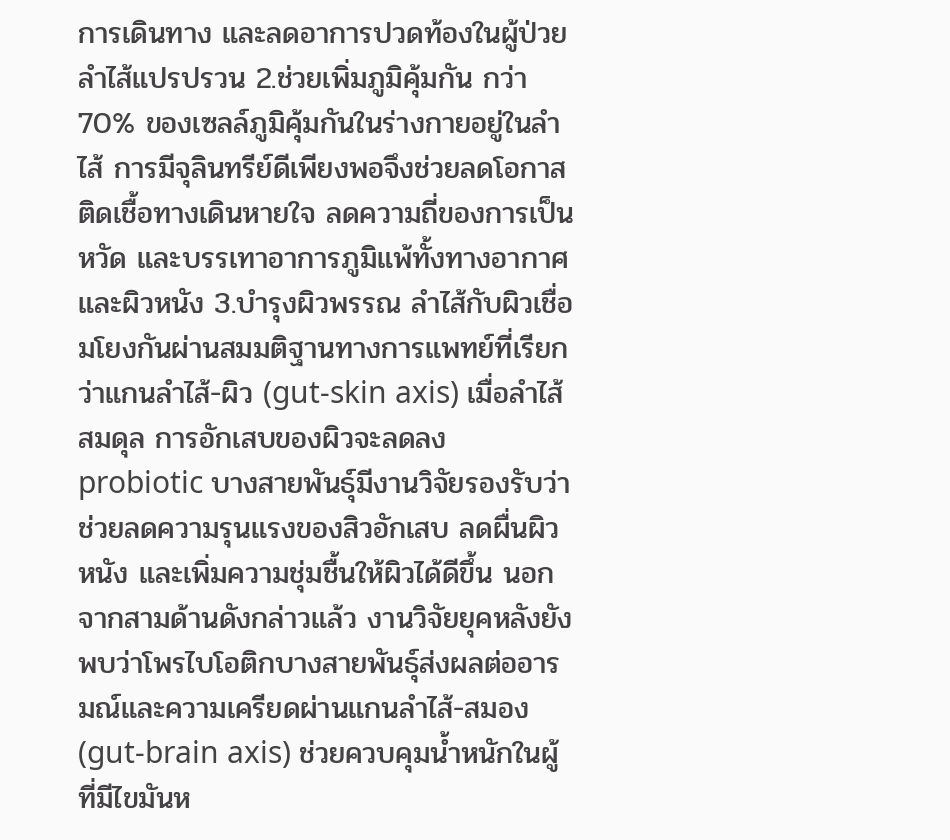การเดินทาง และลดอาการปวดท้องในผู้ป่วยลำไส้แปรปรวน 2.ช่วยเพิ่มภูมิคุ้มกัน กว่า 70% ของเซลล์ภูมิคุ้มกันในร่างกายอยู่ในลำไส้ การมีจุลินทรีย์ดีเพียงพอจึงช่วยลดโอกาสติดเชื้อทางเดินหายใจ ลดความถี่ของการเป็นหวัด และบรรเทาอาการภูมิแพ้ทั้งทางอากาศและผิวหนัง 3.บำรุงผิวพรรณ ลำไส้กับผิวเชื่อมโยงกันผ่านสมมติฐานทางการแพทย์ที่เรียกว่าแกนลำไส้-ผิว (gut-skin axis) เมื่อลำไส้สมดุล การอักเสบของผิวจะลดลง probiotic บางสายพันธุ์มีงานวิจัยรองรับว่าช่วยลดความรุนแรงของสิวอักเสบ ลดผื่นผิวหนัง และเพิ่มความชุ่มชื้นให้ผิวได้ดีขึ้น นอกจากสามด้านดังกล่าวแล้ว งานวิจัยยุคหลังยังพบว่าโพรไบโอติกบางสายพันธุ์ส่งผลต่ออารมณ์และความเครียดผ่านแกนลำไส้-สมอง (gut-brain axis) ช่วยควบคุมน้ำหนักในผู้ที่มีไขมันห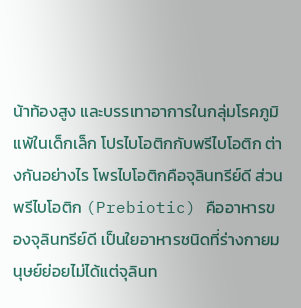น้าท้องสูง และบรรเทาอาการในกลุ่มโรคภูมิแพ้ในเด็กเล็ก โปรไบโอติกกับพรีไบโอติก ต่างกันอย่างไร โพรไบโอติกคือจุลินทรีย์ดี ส่วนพรีไบโอติก (Prebiotic) คืออาหารของจุลินทรีย์ดี เป็นใยอาหารชนิดที่ร่างกายมนุษย์ย่อยไม่ได้แต่จุลินท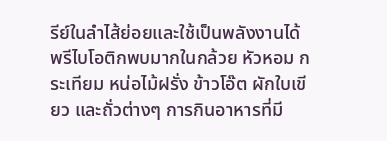รีย์ในลำไส้ย่อยและใช้เป็นพลังงานได้ พรีไบโอติกพบมากในกล้วย หัวหอม กระเทียม หน่อไม้ฝรั่ง ข้าวโอ๊ต ผักใบเขียว และถั่วต่างๆ การกินอาหารที่มี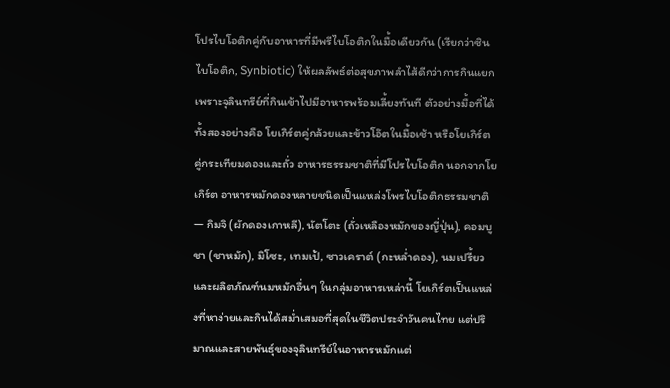โปรไบโอติกคู่กับอาหารที่มีพรีไบโอติกในมื้อเดียวกัน (เรียกว่าซินไบโอติก, Synbiotic) ให้ผลลัพธ์ต่อสุขภาพลำไส้ดีกว่าการกินแยก เพราะจุลินทรีย์ที่กินเข้าไปมีอาหารพร้อมเลี้ยงทันที ตัวอย่างมื้อที่ได้ทั้งสองอย่างคือ โยเกิร์ตคู่กล้วยและข้าวโอ๊ตในมื้อเช้า หรือโยเกิร์ตคู่กระเทียมดองและถั่ว อาหารธรรมชาติที่มีโปรไบโอติก นอกจากโยเกิร์ต อาหารหมักดองหลายชนิดเป็นแหล่งโพรไบโอติกธรรมชาติ — กิมจิ (ผักดองเกาหลี), นัตโตะ (ถั่วเหลืองหมักของญี่ปุ่น), คอมบูชา (ชาหมัก), มิโซะ, เทมเป้, ซาวเคราต์ (กะหล่ำดอง), นมเปรี้ยว และผลิตภัณฑ์นมหมักอื่นๆ ในกลุ่มอาหารเหล่านี้ โยเกิร์ตเป็นแหล่งที่หาง่ายและกินได้สม่ำเสมอที่สุดในชีวิตประจำวันคนไทย แต่ปริมาณและสายพันธุ์ของจุลินทรีย์ในอาหารหมักแต่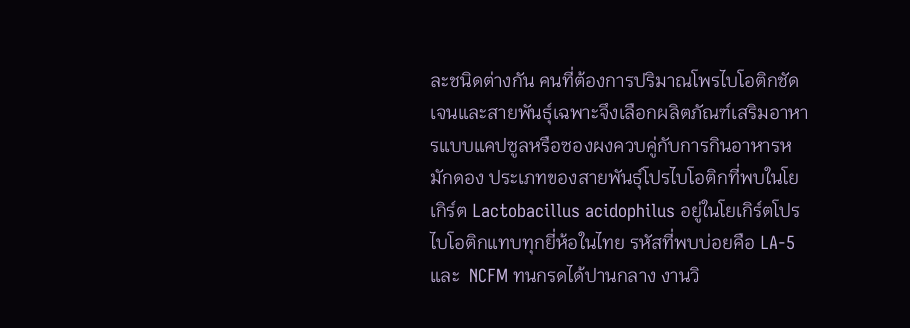ละชนิดต่างกัน คนที่ต้องการปริมาณโพรไบโอติกชัดเจนและสายพันธุ์เฉพาะจึงเลือกผลิตภัณฑ์เสริมอาหารแบบแคปซูลหรือซองผงควบคู่กับการกินอาหารหมักดอง ประเภทของสายพันธุ์โปรไบโอติกที่พบในโยเกิร์ต Lactobacillus acidophilus อยู่ในโยเกิร์ตโปรไบโอติกแทบทุกยี่ห้อในไทย รหัสที่พบบ่อยคือ LA-5 และ  NCFM ทนกรดได้ปานกลาง งานวิ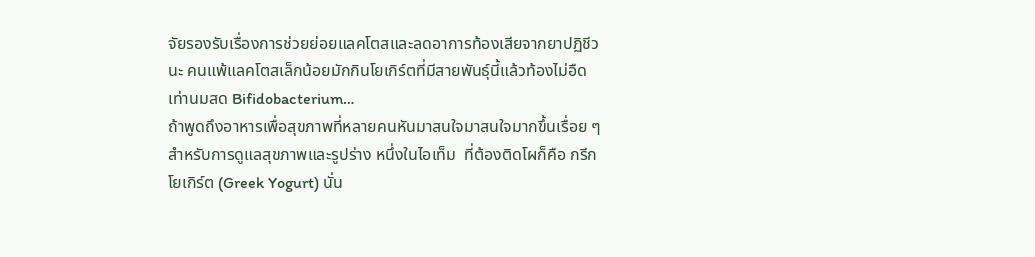จัยรองรับเรื่องการช่วยย่อยแลคโตสและลดอาการท้องเสียจากยาปฏิชีวนะ คนแพ้แลคโตสเล็กน้อยมักกินโยเกิร์ตที่มีสายพันธุ์นี้แล้วท้องไม่อืดเท่านมสด Bifidobacterium…
ถ้าพูดถึงอาหารเพื่อสุขภาพที่หลายคนหันมาสนใจมาสนใจมากขึ้นเรื่อย ๆ สำหรับการดูแลสุขภาพและรูปร่าง หนึ่งในไอเท็ม  ที่ต้องติดโผก็คือ กรีกโยเกิร์ต (Greek Yogurt) นั่น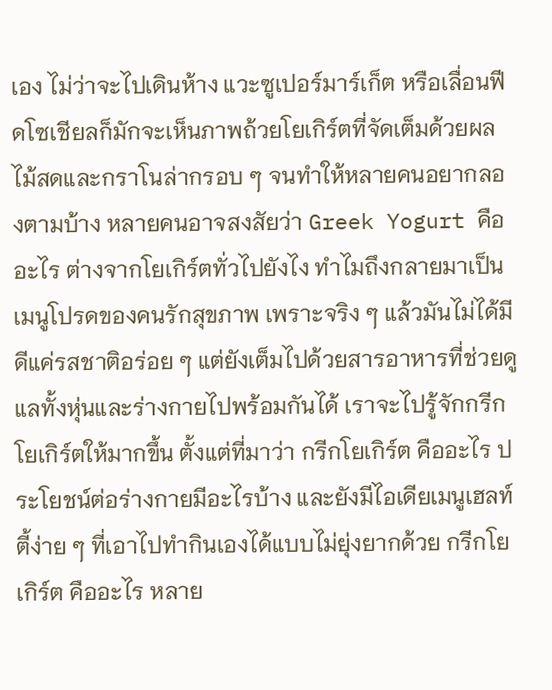เอง ไม่ว่าจะไปเดินห้าง แวะซูเปอร์มาร์เก็ต หรือเลื่อนฟีดโซเชียลก็มักจะเห็นภาพถ้วยโยเกิร์ตที่จัดเต็มด้วยผลไม้สดและกราโนล่ากรอบ ๆ จนทำให้หลายคนอยากลองตามบ้าง หลายคนอาจสงสัยว่า Greek Yogurt คืออะไร ต่างจากโยเกิร์ตทั่วไปยังไง ทำไมถึงกลายมาเป็นเมนูโปรดของคนรักสุขภาพ เพราะจริง ๆ แล้วมันไม่ได้มีดีแค่รสชาติอร่อย ๆ แต่ยังเต็มไปด้วยสารอาหารที่ช่วยดูแลทั้งหุ่นและร่างกายไปพร้อมกันได้ เราจะไปรู้จักกรีกโยเกิร์ตให้มากขึ้น ตั้งแต่ที่มาว่า กรีกโยเกิร์ต คืออะไร ประโยชน์ต่อร่างกายมีอะไรบ้าง และยังมีไอเดียเมนูเฮลท์ตี้ง่าย ๆ ที่เอาไปทำกินเองได้แบบไม่ยุ่งยากด้วย กรีกโยเกิร์ต คืออะไร หลาย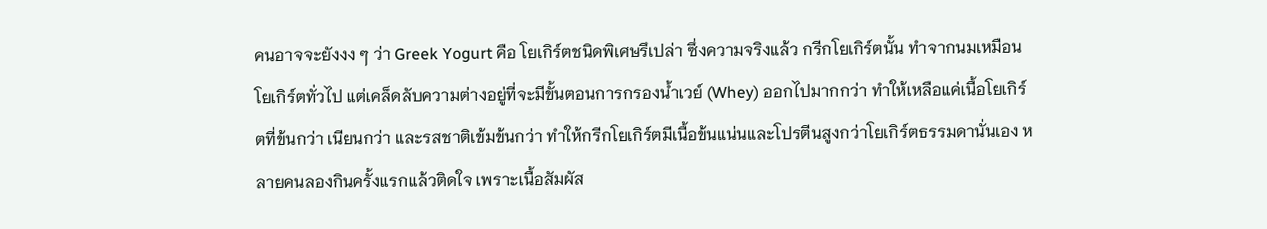คนอาจจะยังงง ๆ ว่า Greek Yogurt คือ โยเกิร์ตชนิดพิเศษรึเปล่า ซึ่งความจริงแล้ว กรีกโยเกิร์ตนั้น ทำจากนมเหมือนโยเกิร์ตทั่วไป แต่เคล็ดลับความต่างอยู่ที่จะมีขั้นตอนการกรองน้ำเวย์ (Whey) ออกไปมากกว่า ทำให้เหลือแค่เนื้อโยเกิร์ตที่ข้นกว่า เนียนกว่า และรสชาติเข้มข้นกว่า ทำให้กรีกโยเกิร์ตมีเนื้อข้นแน่นและโปรตีนสูงกว่าโยเกิร์ตธรรมดานั่นเอง หลายคนลองกินครั้งแรกแล้วติดใจ เพราะเนื้อสัมผัส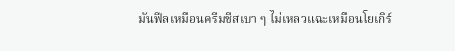มันฟีลเหมือนครีมชีสเบา ๆ ไม่เหลวแฉะเหมือนโยเกิร์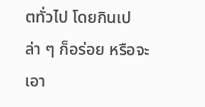ตทั่วไป โดยกินเปล่า ๆ ก็อร่อย หรือจะเอา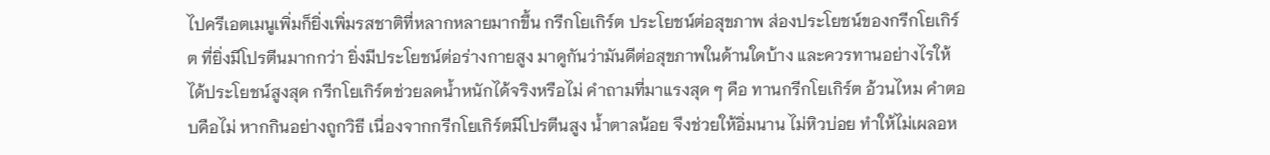ไปครีเอตเมนูเพิ่มก็ยิ่งเพิ่มรสชาติที่หลากหลายมากขึ้น กรีกโยเกิร์ต ประโยชน์ต่อสุขภาพ ส่องประโยชน์ของกรีกโยเกิร์ต ที่ยิ่งมีโปรตีนมากกว่า ยิ่งมีประโยชน์ต่อร่างกายสูง มาดูกันว่ามันดีต่อสุขภาพในด้านใดบ้าง และควรทานอย่างไรให้ได้ประโยชน์สูงสุด กรีกโยเกิร์ตช่วยลดน้ำหนักได้จริงหรือไม่ คำถามที่มาแรงสุด ๆ คือ ทานกรีกโยเกิร์ต อ้วนไหม คำตอบคือไม่ หากกินอย่างถูกวิธี เนื่องจากกรีกโยเกิร์ตมีโปรตีนสูง น้ำตาลน้อย จึงช่วยให้อิ่มนาน ไม่หิวบ่อย ทำให้ไม่เผลอห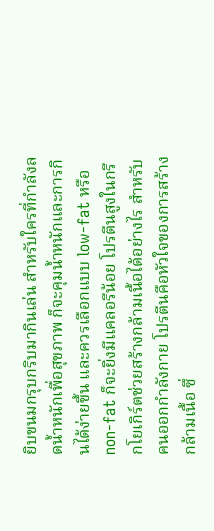ยิบขนมกรุบกริบมากินเล่น สำหรับใครที่กำลังลดน้ำหนักเพื่อสุขภาพ ก็จะคุมน้ำหนักและการกินได้ง่ายขึ้น และควรเลือกแบบ low-fat หรือ non-fat ก็จะยิ่งมีแคลอรีน้อย โปรตีนสูงในกรีกโยเกิร์ตช่วยสร้างกล้ามเนื้อได้อย่างไร สำหรับคนออกกำลังกาย โปรตีนคือหัวใจของการสร้างกล้ามเนื้อ ซึ่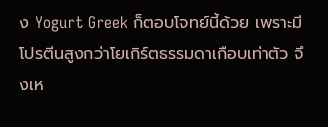ง Yogurt Greek ก็ตอบโจทย์นี้ด้วย เพราะมีโปรตีนสูงกว่าโยเกิร์ตธรรมดาเกือบเท่าตัว จึงเห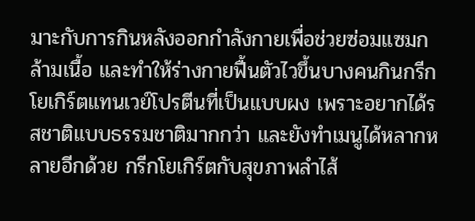มาะกับการกินหลังออกกำลังกายเพื่อช่วยซ่อมแซมกล้ามเนื้อ และทำให้ร่างกายฟื้นตัวไวขึ้นบางคนกินกรีกโยเกิร์ตแทนเวย์โปรตีนที่เป็นแบบผง เพราะอยากได้รสชาติแบบธรรมชาติมากกว่า และยังทำเมนูได้หลากหลายอีกด้วย กรีกโยเกิร์ตกับสุขภาพลำไส้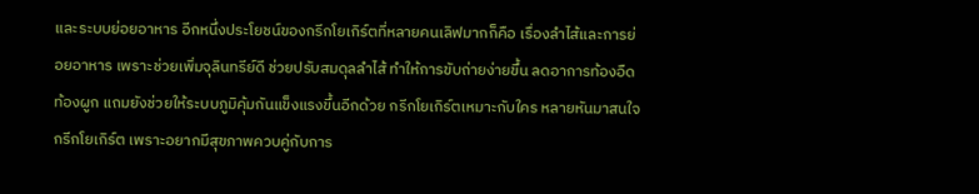และระบบย่อยอาหาร อีกหนึ่งประโยชน์ของกรีกโยเกิร์ตที่หลายคนเลิฟมากก็คือ เรื่องลำไส้และการย่อยอาหาร เพราะช่วยเพิ่มจุลินทรีย์ดี ช่วยปรับสมดุลลำไส้ ทำให้การขับถ่ายง่ายขึ้น ลดอาการท้องอืด ท้องผูก แถมยังช่วยให้ระบบภูมิคุ้มกันแข็งแรงขึ้นอีกด้วย กรีกโยเกิร์ตเหมาะกับใคร หลายหันมาสนใจกรีกโยเกิร์ต เพราะอยากมีสุขภาพควบคู่กับการ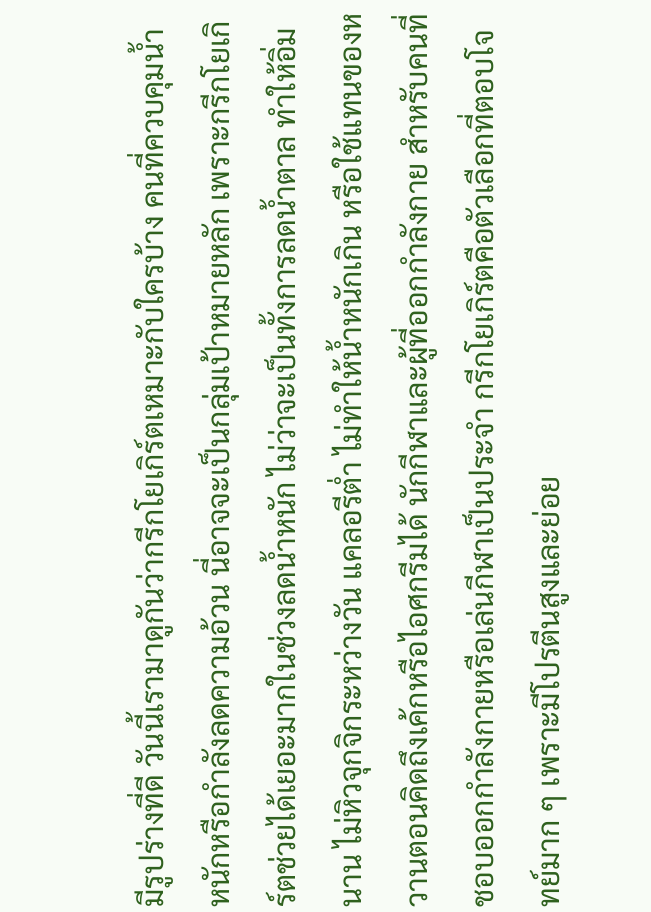มีรูปร่างที่ดี วันนี้เรามาดูกันว่ากรีกโยเกิร์ตเหมาะกับใครบ้าง คนที่ควบคุมน้ำหนักหรือกำลังลดความอ้วน นี่อาจจะเป็นกลุ่มเป้าหมายหลัก เพราะกรีกโยเกิร์ตช่วยได้เยอะมากในช่วงลดน้ำหนัก ไม่ว่าจะเป็นทั้งการลดน้ำตาล ทำให้อิ่มนาน ไม่หิวจุกจิกระหว่างวัน แคลอรีต่ำ ไม่ทำให้น้ำหนักเกิน หรือใช้แทนของหวานตอนคิดถึงเค้กหรือไอศกรีมได้ นักกีฬาและผู้ที่ออกกำลังกาย สำหรับคนที่ชอบออกกำลังกายหรือเล่นกีฬาเป็นประจำ กรีกโยเกิร์ตคือตัวเลือกที่ตอบโจทย์มาก ๆ เพราะมีโปรตีนสูงและย่อย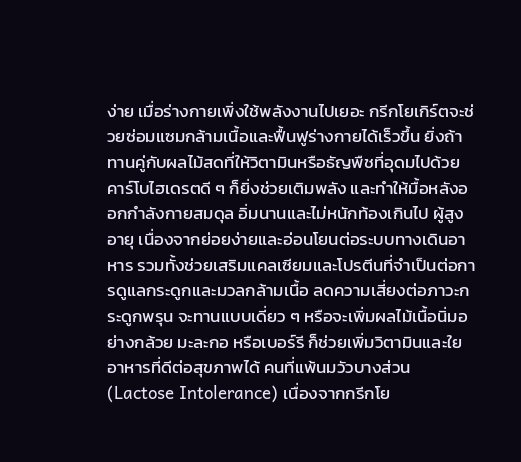ง่าย เมื่อร่างกายเพิ่งใช้พลังงานไปเยอะ กรีกโยเกิร์ตจะช่วยซ่อมแซมกล้ามเนื้อและฟื้นฟูร่างกายได้เร็วขึ้น ยิ่งถ้าทานคู่กับผลไม้สดที่ให้วิตามินหรือธัญพืชที่อุดมไปด้วยคาร์โบไฮเดรตดี ๆ ก็ยิ่งช่วยเติมพลัง และทำให้มื้อหลังออกกำลังกายสมดุล อิ่มนานและไม่หนักท้องเกินไป ผู้สูงอายุ เนื่องจากย่อยง่ายและอ่อนโยนต่อระบบทางเดินอาหาร รวมทั้งช่วยเสริมแคลเซียมและโปรตีนที่จำเป็นต่อการดูแลกระดูกและมวลกล้ามเนื้อ ลดความเสี่ยงต่อภาวะกระดูกพรุน จะทานแบบเดี่ยว ๆ หรือจะเพิ่มผลไม้เนื้อนิ่มอย่างกล้วย มะละกอ หรือเบอร์รี ก็ช่วยเพิ่มวิตามินและใยอาหารที่ดีต่อสุขภาพได้ คนที่แพ้นมวัวบางส่วน (Lactose Intolerance) เนื่องจากกรีกโย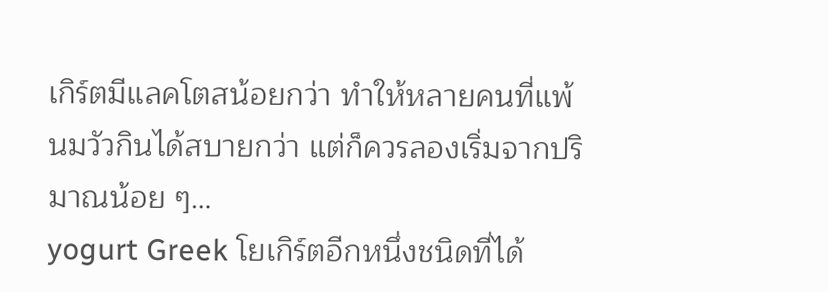เกิร์ตมีแลคโตสน้อยกว่า ทำให้หลายคนที่แพ้นมวัวกินได้สบายกว่า แต่ก็ควรลองเริ่มจากปริมาณน้อย ๆ…
yogurt Greek โยเกิร์ตอีกหนึ่งชนิดที่ได้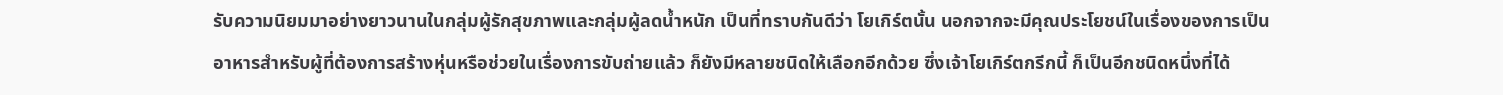รับความนิยมมาอย่างยาวนานในกลุ่มผู้รักสุขภาพและกลุ่มผู้ลดน้ำหนัก เป็นที่ทราบกันดีว่า โยเกิร์ตนั้น นอกจากจะมีคุณประโยชน์ในเรื่องของการเป็นอาหารสำหรับผู้ที่ต้องการสร้างหุ่นหรือช่วยในเรื่องการขับถ่ายแล้ว ก็ยังมีหลายชนิดให้เลือกอีกด้วย ซึ่งเจ้าโยเกิร์ตกรีกนี้ ก็เป็นอีกชนิดหนึ่งที่ได้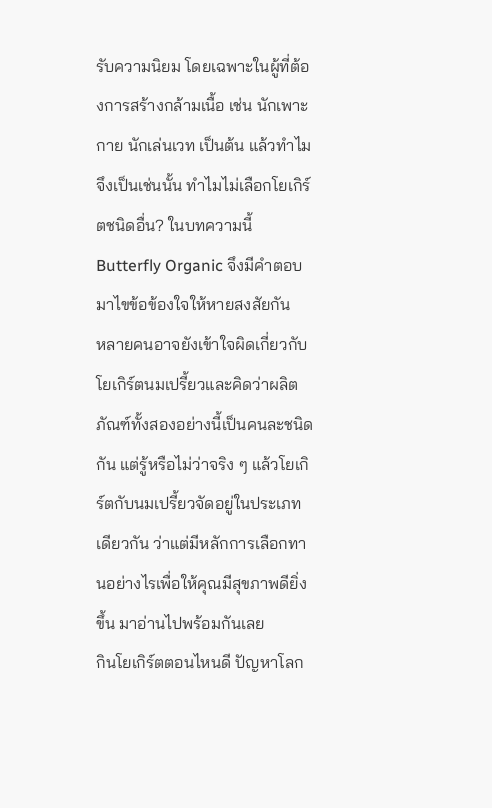รับความนิยม โดยเฉพาะในผู้ที่ต้องการสร้างกล้ามเนื้อ เช่น นักเพาะกาย นักเล่นเวท เป็นต้น แล้วทำไมจึงเป็นเช่นนั้น ทำไมไม่เลือกโยเกิร์ตชนิดอื่น? ในบทความนี้ Butterfly Organic จึงมีคำตอบมาไขข้อข้องใจให้หายสงสัยกัน
หลายคนอาจยังเข้าใจผิดเกี่ยวกับโยเกิร์ตนมเปรี้ยวและคิดว่าผลิตภัณฑ์ทั้งสองอย่างนี้เป็นคนละชนิดกัน แต่รู้หรือไม่ว่าจริง ๆ แล้วโยเกิร์ตกับนมเปรี้ยวจัดอยู่ในประเภทเดียวกัน ว่าแต่มีหลักการเลือกทานอย่างไรเพื่อให้คุณมีสุขภาพดียิ่งขึ้น มาอ่านไปพร้อมกันเลย
กินโยเกิร์ตตอนไหนดี ปัญหาโลก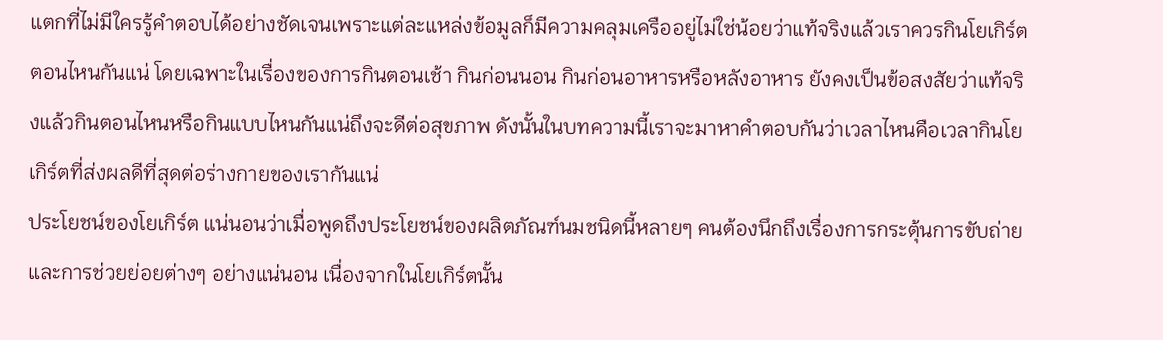แตกที่ไม่มีใครรู้คำตอบได้อย่างชัดเจนเพราะแต่ละแหล่งข้อมูลก็มีความคลุมเครืออยู่ไม่ใช่น้อยว่าแท้จริงแล้วเราควรกินโยเกิร์ตตอนไหนกันแน่ โดยเฉพาะในเรื่องของการกินตอนเช้า กินก่อนนอน กินก่อนอาหารหรือหลังอาหาร ยังคงเป็นข้อสงสัยว่าแท้จริงแล้วกินตอนไหนหรือกินแบบไหนกันแน่ถึงจะดีต่อสุขภาพ ดังนั้นในบทความนี้เราจะมาหาคำตอบกันว่าเวลาไหนคือเวลากินโยเกิร์ตที่ส่งผลดีที่สุดต่อร่างกายของเรากันแน่
ประโยชน์ของโยเกิร์ต แน่นอนว่าเมื่อพูดถึงประโยชน์ของผลิตภัณฑ์นมชนิดนี้หลายๆ คนต้องนึกถึงเรื่องการกระตุ้นการขับถ่ายและการช่วยย่อยต่างๆ อย่างแน่นอน เนื่องจากในโยเกิร์ตนั้น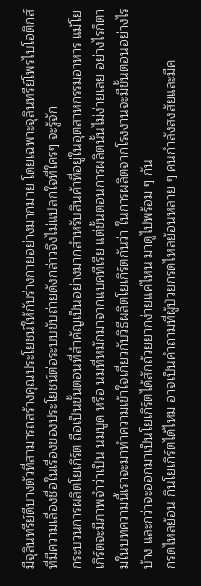มีจุลินทรีย์ดีบางตัวที่สามารถสร้างคุณประโยชน์ให้กับร่างกายอย่างมากมาย โดยเฉพาะจุลินทรีย์โพรไบโอติกส์ที่มีความเลื่องชื่อในเรื่องของประโยชน์ต่อระบบขับถ่ายดังกล่าวจึงไม่แปลกใจที่ใครๆ จะรู้จัก
กระบวนการผลิตโยเกิร์ต ถือเป็นขั้นตอนที่สำคัญเป็นอย่างมากสำหรับสินค้าที่อยู่ในอุตสาหกรรมอาหาร แม้โยเกิร์ตจะมีภาพจำว่าเป็น นมบูด หรือ นมที่หมักมาจากแบคทีเรีย แต่ขั้นตอนการผลิตนั้นไม่ง่ายเลย อย่างไรก็ตามในบทความนี้เราจะมาทำความเข้าใจเกี่ยวกับวิธีผลิตโยเกิร์ตกันว่า ในการผลิตจากโรงงานจะมีขั้นตอนอย่างไรบ้าง และกว่าจะออกมาเป็นโยเกิร์ตได้สักถ้วยยากง่ายแค่ไหน มาดูไปพร้อม ๆ กัน
กรดไหลย้อน กินโยเกิร์ตได้ไหม อาจเป็นคำถามที่ผู้ป่วยกรดไหลย้อนหลาย ๆ คนกำลังสงสัยและมีค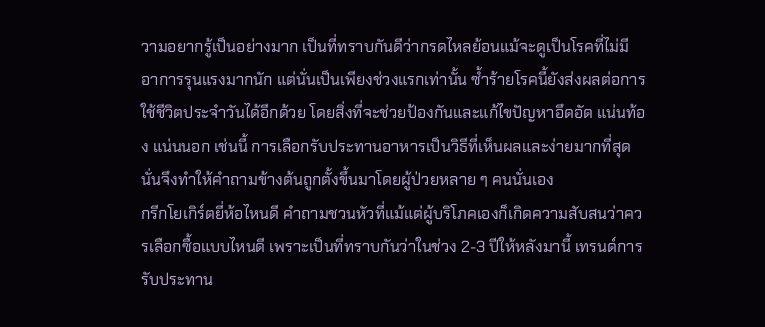วามอยากรู้เป็นอย่างมาก เป็นที่ทราบกันดีว่ากรดไหลย้อนแม้จะดูเป็นโรคที่ไม่มีอาการรุนแรงมากนัก แต่นั่นเป็นเพียงช่วงแรกเท่านั้น ซ้ำร้ายโรคนี้ยังส่งผลต่อการใช้ชีวิตประจำวันได้อีกด้วย โดยสิ่งที่จะช่วยป้องกันและแก้ไขปัญหาอึดอัด แน่นท้อง แน่นนอก เช่นนี้ การเลือกรับประทานอาหารเป็นวิธีที่เห็นผลและง่ายมากที่สุด นั่นจึงทำให้คำถามข้างต้นถูกตั้งขึ้นมาโดยผู้ป่วยหลาย ๆ คนนั่นเอง
กรีกโยเกิร์ตยี่ห้อไหนดี คำถามชวนหัวที่แม้แต่ผู้บริโภคเองก็เกิดความสับสนว่าควรเลือกซื้อแบบไหนดี เพราะเป็นที่ทราบกันว่าในช่วง 2-3 ปีให้หลังมานี้ เทรนด์การรับประทาน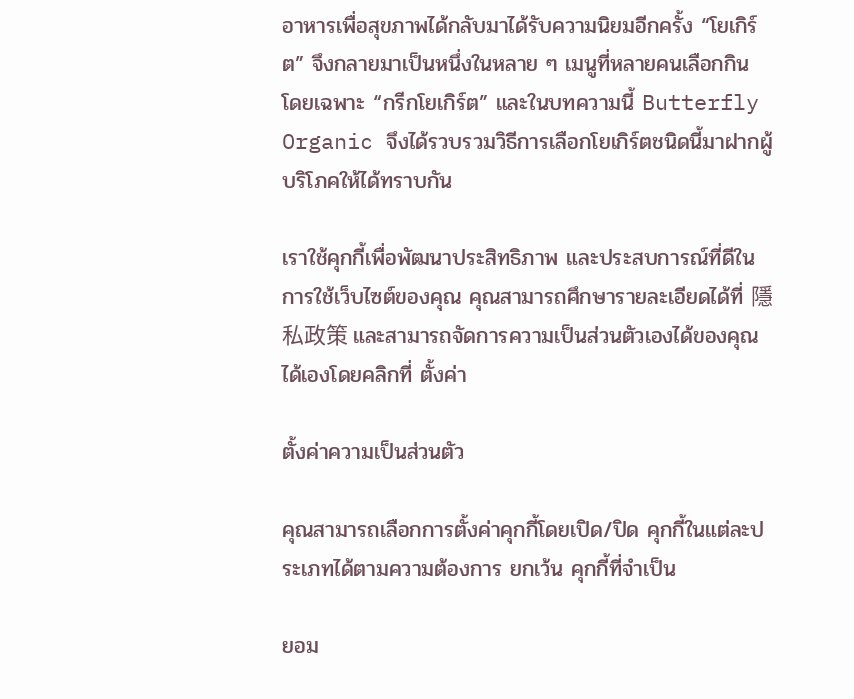อาหารเพื่อสุขภาพได้กลับมาได้รับความนิยมอีกครั้ง “โยเกิร์ต” จึงกลายมาเป็นหนึ่งในหลาย ๆ เมนูที่หลายคนเลือกกิน โดยเฉพาะ “กรีกโยเกิร์ต” และในบทความนี้ Butterfly Organic จึงได้รวบรวมวิธีการเลือกโยเกิร์ตชนิดนี้มาฝากผู้บริโภคให้ได้ทราบกัน

เราใช้คุกกี้เพื่อพัฒนาประสิทธิภาพ และประสบการณ์ที่ดีในการใช้เว็บไซต์ของคุณ คุณสามารถศึกษารายละเอียดได้ที่ 隱私政策 และสามารถจัดการความเป็นส่วนตัวเองได้ของคุณได้เองโดยคลิกที่ ตั้งค่า

ตั้งค่าความเป็นส่วนตัว

คุณสามารถเลือกการตั้งค่าคุกกี้โดยเปิด/ปิด คุกกี้ในแต่ละประเภทได้ตามความต้องการ ยกเว้น คุกกี้ที่จำเป็น

ยอม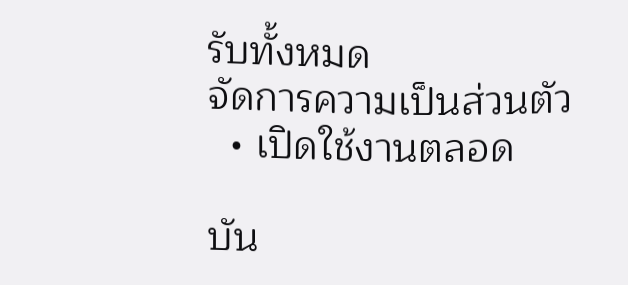รับทั้งหมด
จัดการความเป็นส่วนตัว
  • เปิดใช้งานตลอด

บัน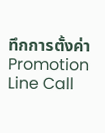ทึกการตั้งค่า
Promotion Line Call